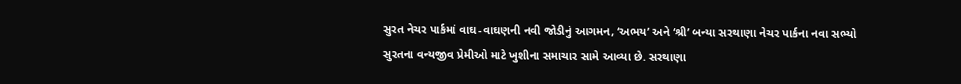સુરત નેચર પાર્કમાં વાઘ-વાઘણની નવી જોડીનું આગમન, ‘અભય’ અને ‘શ્રી’ બન્યા સરથાણા નેચર પાર્કના નવા સભ્યો
સુરતના વન્યજીવ પ્રેમીઓ માટે ખુશીના સમાચાર સામે આવ્યા છે. સરથાણા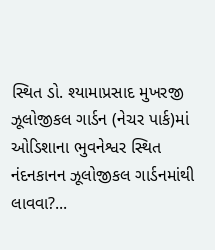સ્થિત ડો. શ્યામાપ્રસાદ મુખરજી ઝૂલોજીકલ ગાર્ડન (નેચર પાર્ક)માં ઓડિશાના ભુવનેશ્વર સ્થિત નંદનકાનન ઝૂલોજીકલ ગાર્ડનમાંથી લાવવા?...